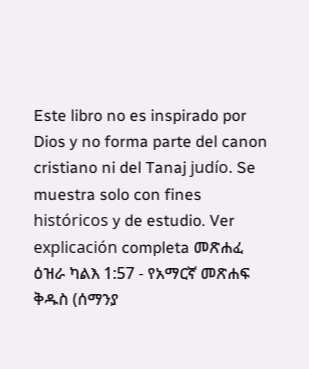Este libro no es inspirado por Dios y no forma parte del canon cristiano ni del Tanaj judío. Se muestra solo con fines históricos y de estudio. Ver explicación completa መጽሐፈ ዕዝራ ካልእ 1:57 - የአማርኛ መጽሐፍ ቅዱስ (ሰማንያ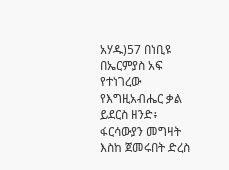አሃዱ)57 በነቢዩ በኤርምያስ አፍ የተነገረው የእግዚአብሔር ቃል ይደርስ ዘንድ፥ ፋርሳውያን መግዛት እስከ ጀመሩበት ድረስ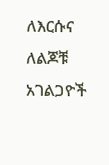ለእርሱና ለልጆቹ አገልጋዮች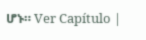ሆኑ። Ver Capítulo |